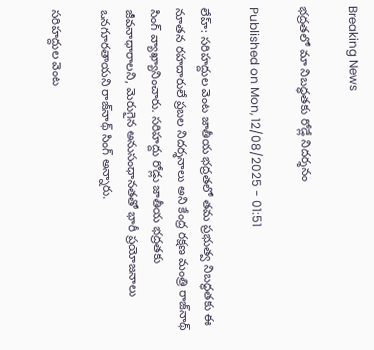Breaking News

భద్రతలో మా నిబద్ధతకు రోడ్లే నిదర్శనం

Published on Mon, 12/08/2025 - 01:51

లేహ్‌: సరిహద్దుల వెంట జాతీయ భద్రతలో తమ ప్రభుత్వ నిబద్ధతకు ఈ నూతన రహదారులే ప్రబల నిదర్శనాలు అని కేంద్ర రక్షణ మంత్రి రాజ్‌నాథ్‌ సింగ్‌ వ్యాఖ్యానించారు. సరిహద్దు రోడ్లు జాతీయ భద్రతకు జీవనాధారాలని, మెరుగైన అనుసంధానతతో భారీ ప్రయోజనాలు ఒనగూరతాయని రాజ్‌నాథ్‌ సింగ్‌ అన్నారు.

సరిహద్దుల వెంట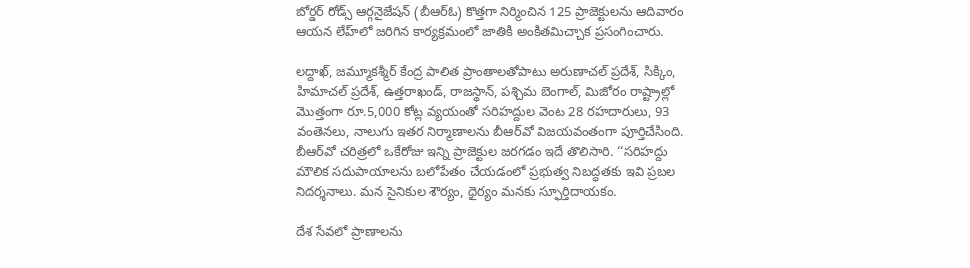బోర్డర్‌ రోడ్స్‌ ఆర్గనైజేషన్‌ (బీఆర్‌ఓ) కొత్తగా నిర్మించిన 125 ప్రాజెక్టులను ఆదివారం ఆయన లేహ్‌లో జరిగిన కార్యక్రమంలో జాతికి అంకితమిచ్చాక ప్రసంగించారు.

లద్దాఖ్, జమ్మూకశ్మీర్‌ కేంద్ర పాలిత ప్రాంతాలతోపాటు అరుణాచల్‌ ప్రదేశ్, సిక్కిం, హిమాచల్‌ ప్రదేశ్, ఉత్తరాఖండ్, రాజస్థాన్, పశ్చిమ బెంగాల్, మిజోరం రాష్ట్రాల్లో మొత్తంగా రూ.5,000 కోట్ల వ్యయంతో సరిహద్దుల వెంట 28 రహదారులు, 93 వంతెనలు, నాలుగు ఇతర నిర్మాణాలను బీఆర్‌వో విజయవంతంగా పూర్తిచేసింది. బీఆర్‌వో చరిత్రలో ఒకేరోజు ఇన్ని ప్రాజెక్టుల జరగడం ఇదే తొలిసారి. ‘‘సరిహద్దు మౌలిక సదుపాయాలను బలోపేతం చేయడంలో ప్రభుత్వ నిబద్ధతకు ఇవి ప్రబల నిదర్శనాలు. మన సైనికుల శౌర్యం, ధైర్యం మనకు స్ఫూర్తిదాయకం.

దేశ సేవలో ప్రాణాలను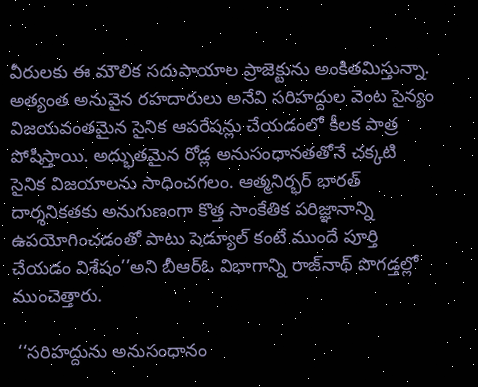వీరులకు ఈ మౌలిక సదుపాయాల ప్రాజెక్టును అంకితమిస్తున్నా. అత్యంత అనువైన రహదారులు అనేవి సరిహద్దుల వెంట సైన్యం విజయవంతమైన సైనిక ఆపరేషన్లు చేయడంలో కీలక పాత్ర పోషిస్తాయి. అద్భుతమైన రోడ్ల అనుసంధానతతోనే చక్కటి సైనిక విజయాలను సాధించగలం. ఆత్మనిర్భర్‌ భారత్‌ దార్శనికతకు అనుగుణంగా కొత్త సాంకేతిక పరిజ్ఞానాన్ని ఉపయోగించడంతో పాటు షెడ్యూల్‌ కంటే ముందే పూర్తి చేయడం విశేషం’’అని బీఆర్‌ఓ విభాగాన్ని రాజ్‌నాథ్‌ పొగడ్తల్లో ముంచెత్తారు.

 ‘‘సరిహద్దును అనుసంధానం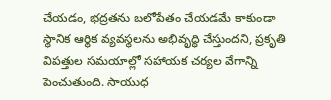చేయడం, భద్రతను బలోపేతం చేయడమే కాకుండా స్థానిక ఆర్థిక వ్యవస్థలను అభివృద్ధి చేస్తుందని, ప్రకృతి విపత్తుల సమయాల్లో సహాయక చర్యల వేగాన్ని పెంచుతుంది. సాయుధ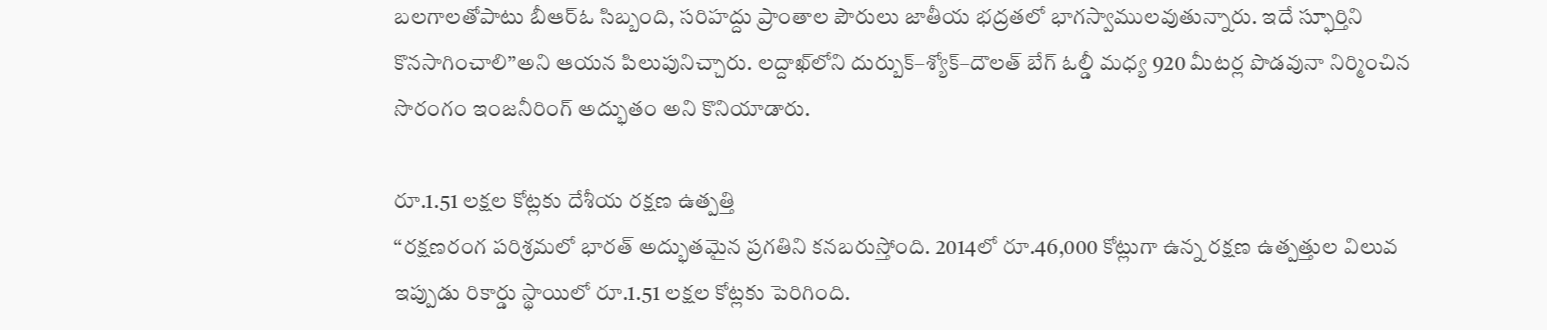బలగాలతోపాటు బీఆర్‌ఓ సిబ్బంది, సరిహద్దు ప్రాంతాల పౌరులు జాతీయ భద్రతలో భాగస్వాములవుతున్నారు. ఇదే స్ఫూర్తిని కొనసాగించాలి’’అని ఆయన పిలుపునిచ్చారు. లద్దాఖ్‌లోని దుర్బుక్‌–శ్యోక్‌–దౌలత్‌ బేగ్‌ ఓల్డీ మధ్య 920 మీటర్ల పొడవునా నిర్మించిన సొరంగం ఇంజనీరింగ్‌ అద్భుతం అని కొనియాడారు.

రూ.1.51 లక్షల కోట్లకు దేశీయ రక్షణ ఉత్పత్తి
‘‘రక్షణరంగ పరిశ్రమలో భారత్‌ అద్భుతమైన ప్రగతిని కనబరుస్తోంది. 2014లో రూ.46,000 కోట్లుగా ఉన్న రక్షణ ఉత్పత్తుల విలువ ఇప్పుడు రికార్డు స్థాయిలో రూ.1.51 లక్షల కోట్లకు పెరిగింది.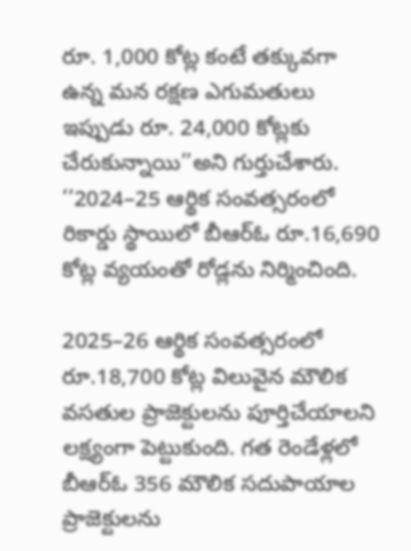రూ. 1,000 కోట్ల కంటే తక్కువగా ఉన్న మన రక్షణ ఎగుమతులు ఇప్పుడు రూ. 24,000 కోట్లకు చేరుకున్నాయి’’అని గుర్తుచేశారు. ‘‘2024–25 ఆర్థిక సంవత్సరంలో రికార్డు స్థాయిలో బీఆర్‌ఓ రూ.16,690 కోట్ల వ్యయంతో రోడ్లను నిర్మించింది.

2025–26 ఆర్థిక సంవత్సరంలో రూ.18,700 కోట్ల విలువైన మౌలిక వసతుల ప్రాజెక్టులను పూర్తిచేయాలని లక్ష్యంగా పెట్టుకుంది. గత రెండేళ్లలో బీఆర్‌ఓ 356 మౌలిక సదుపాయాల ప్రాజెక్టులను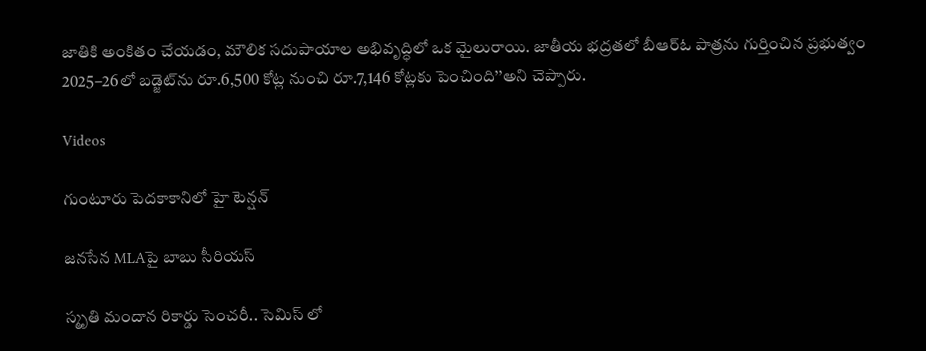జాతికి అంకితం చేయడం, మౌలిక సదుపాయాల అభివృద్ధిలో ఒక మైలురాయి. జాతీయ భద్రతలో బీఆర్‌ఓ పాత్రను గుర్తించిన ప్రభుత్వం 2025–26లో బడ్జెట్‌ను రూ.6,500 కోట్ల నుంచి రూ.7,146 కోట్లకు పెంచింది’’అని చెప్పారు.

Videos

గుంటూరు పెదకాకానిలో హై టెన్షన్

జనసేన MLAపై బాబు సీరియస్

స్మృతి మందాన రికార్డు సెంచరీ.. సెమిస్ లో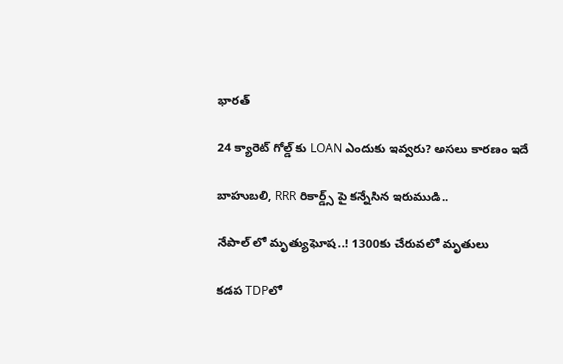భారత్

24 క్యారెట్ గోల్డ్ కు LOAN ఎందుకు ఇవ్వరు? అసలు కారణం ఇదే

బాహుబలి, RRR రికార్డ్స్ పై కన్నేసిన ఇరుముడి..

నేపాల్ లో మృత్యుఘోష..! 1300కు చేరువలో మృతులు

కడప TDPలో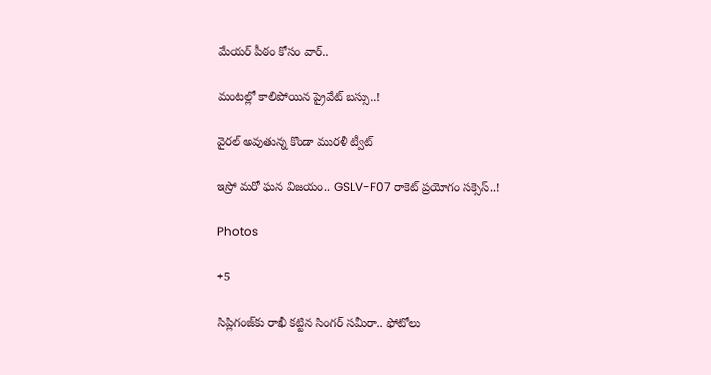మేయర్ పీఠం కోసం వార్..

మంటల్లో కాలిపోయిన ప్రైవేట్ బస్సు..!

వైరల్ అవుతున్న కొండా మురళీ ట్వీట్

ఇస్రో మరో ఘన విజయం.. GSLV-F07 రాకెట్ ప్రయోగం సక్సెస్..!

Photos

+5

సిప్లిగంజ్‌కు రాఖీ కట్టిన సింగర్ సమీరా.. ఫోటోలు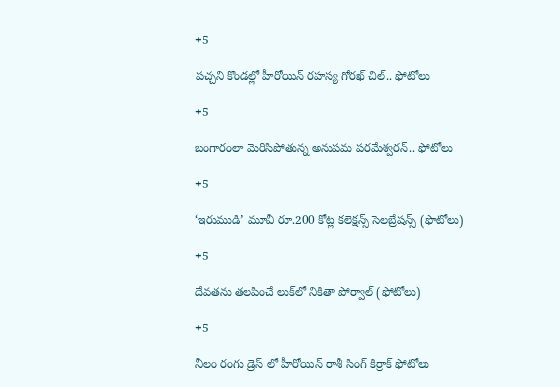+5

పచ్చని కొండల్లో హీరోయిన్ రహస్య గోరఖ్ చిల్.. ఫోటోలు

+5

బంగారంలా మెరిసిపోతున్న అనుపమ పరమేశ్వరన్.. ఫోటోలు

+5

‘ఇరుముడి’ మూవీ రూ.200 కోట్ల కలెక్షన్స్ సెలబ్రేషన్స్ (ఫొటోలు)

+5

దేవతను తలపించే లుక్‌లో నికితా పోర్వాల్‌ (ఫోటోలు)

+5

నీలం రంగు డ్రెస్ లో హీరోయిన్ రాశీ సింగ్ కిర్రాక్ ఫోటోలు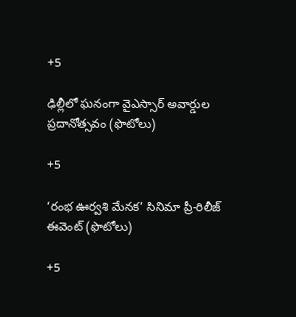+5

ఢిల్లీలో ఘనంగా వైఎస్సార్‌ అవార్డుల ప్రదానోత్సవం (ఫొటోలు)

+5

‘రంభ ఊర్వశి మేనక’ సినిమా ప్రీ-రిలీజ్ ఈవెంట్‌ (ఫొటోలు)

+5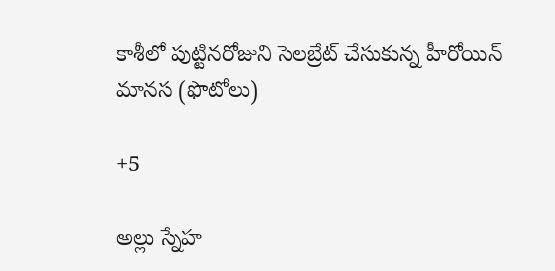కాశీలో పుట్టినరోజుని సెలబ్రేట్ చేసుకున్న హీరోయిన్ మానస (ఫొటోలు)

+5

అల్లు స్నేహ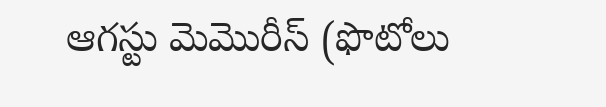ఆగస్టు మెమొరీస్ (ఫొటోలు